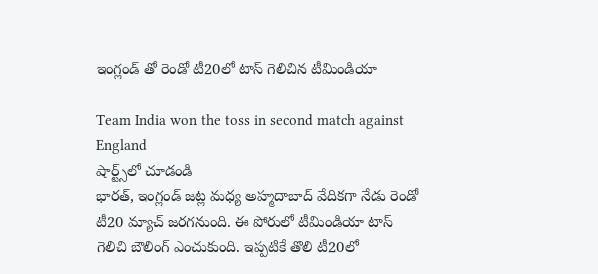ఇంగ్లండ్ తో రెండో టీ20లో టాస్ గెలిచిన టీమిండియా

Team India won the toss in second match against England
షార్ట్స్‌లో చూడండి
భారత్, ఇంగ్లండ్ జట్ల మధ్య అహ్మదాబాద్ వేదికగా నేడు రెండో టీ20 మ్యాచ్ జరగనుంది. ఈ పోరులో టీమిండియా టాస్ గెలిచి బౌలింగ్ ఎంచుకుంది. ఇప్పటికే తొలి టీ20లో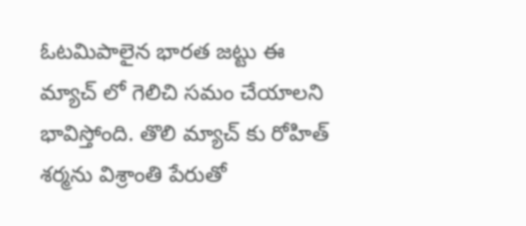ఓటమిపాలైన భారత జట్టు ఈ మ్యాచ్ లో గెలిచి సమం చేయాలని భావిస్తోంది. తొలి మ్యాచ్ కు రోహిత్ శర్మను విశ్రాంతి పేరుతో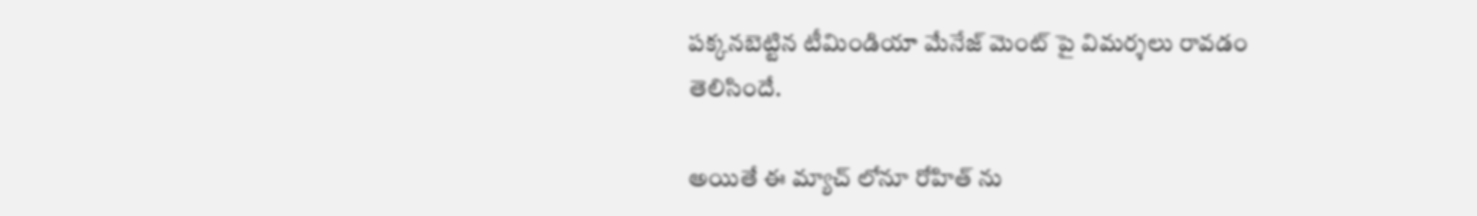పక్కనబెట్టిన టీమిండియా మేనేజ్ మెంట్ పై విమర్శలు రావడం తెలిసిందే.

అయితే ఈ మ్యాచ్ లోనూ రోహిత్ ను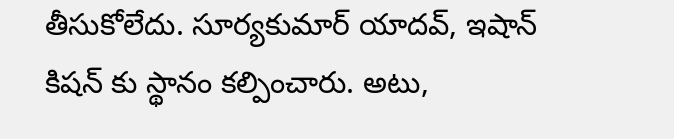తీసుకోలేదు. సూర్యకుమార్ యాదవ్, ఇషాన్ కిషన్ కు స్థానం కల్పించారు. అటు,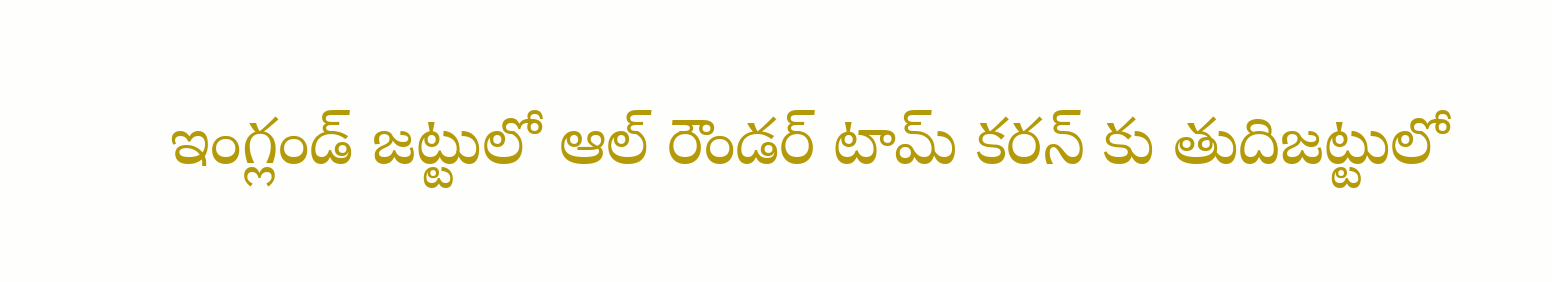ఇంగ్లండ్ జట్టులో ఆల్ రౌండర్ టామ్ కరన్ కు తుదిజట్టులో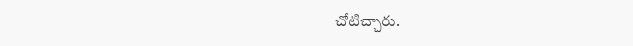చోటిచ్చారు.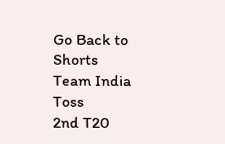Go Back to Shorts
Team India
Toss
2nd T20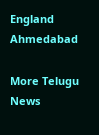England
Ahmedabad

More Telugu News